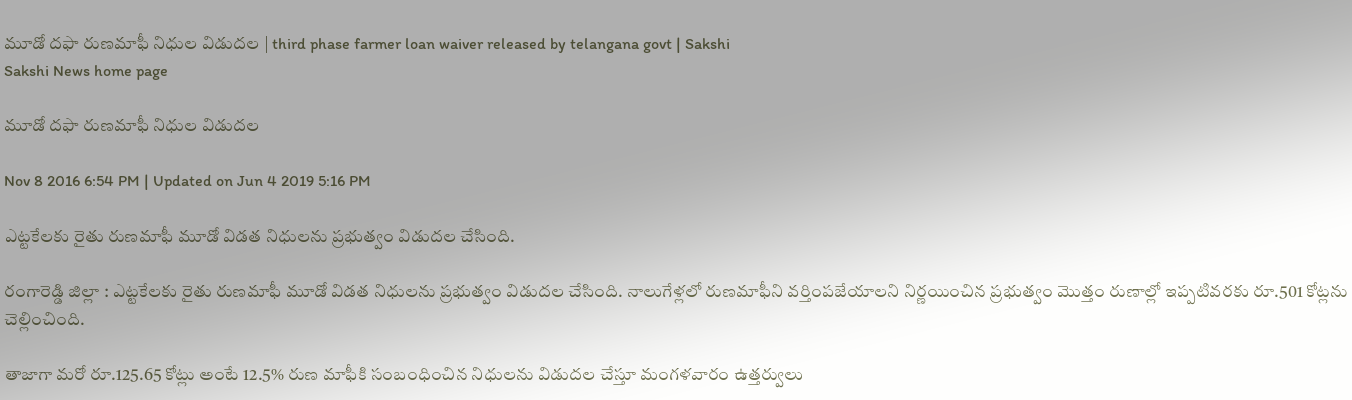మూడో దఫా రుణమాఫీ నిధుల విడుదల | third phase farmer loan waiver released by telangana govt | Sakshi
Sakshi News home page

మూడో దఫా రుణమాఫీ నిధుల విడుదల

Nov 8 2016 6:54 PM | Updated on Jun 4 2019 5:16 PM

ఎట్టకేలకు రైతు రుణమాఫీ మూడో విడత నిధులను ప్రభుత్వం విడుదల చేసింది.

రంగారెడ్డి జిల్లా : ఎట్టకేలకు రైతు రుణమాఫీ మూడో విడత నిధులను ప్రభుత్వం విడుదల చేసింది. నాలుగేళ్లలో రుణమాఫీని వర్తింపజేయాలని నిర్ణయించిన ప్రభుత్వం మొత్తం రుణాల్లో ఇప్పటివరకు రూ.501 కోట్లను చెల్లించింది.

తాజాగా మరో రూ.125.65 కోట్లు అంటే 12.5% రుణ మాఫీకి సంబంధించిన నిధులను విడుదల చేస్తూ మంగళవారం ఉత్తర్వులు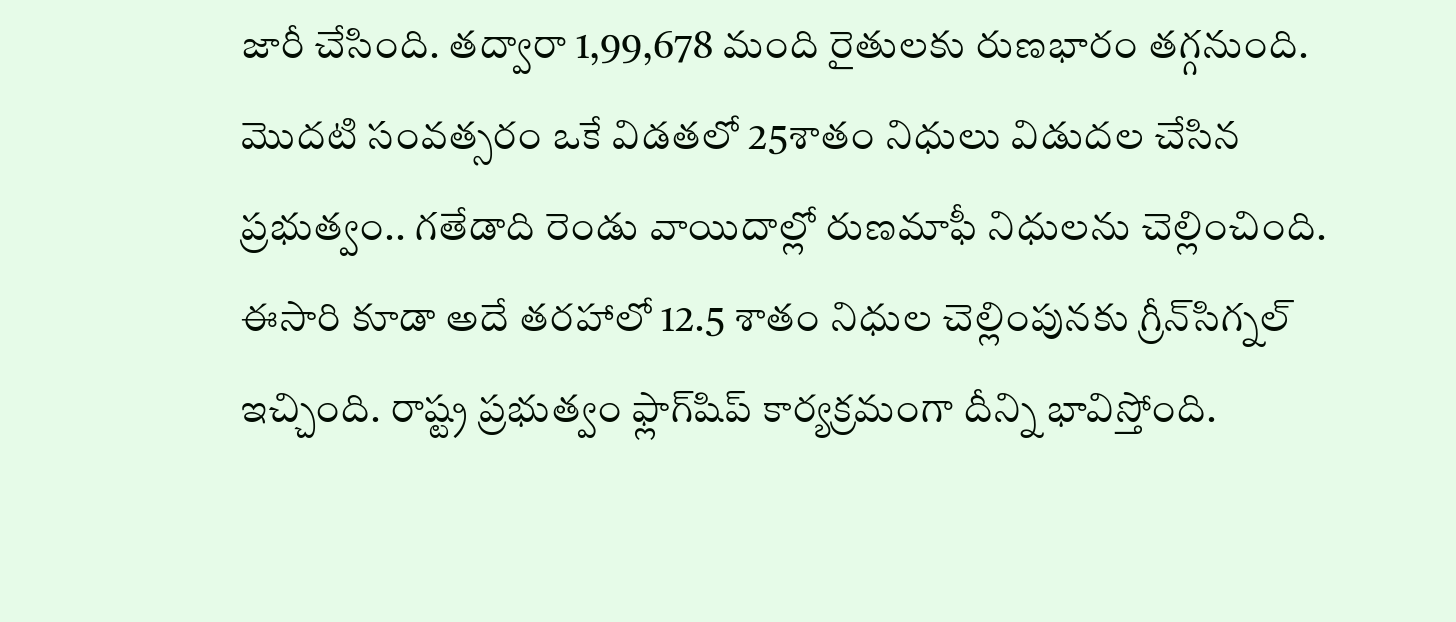జారీ చేసింది. తద్వారా 1,99,678 మంది రైతులకు రుణభారం తగ్గనుంది. మొదటి సంవత్సరం ఒకే విడతలో 25శాతం నిధులు విడుదల చేసిన ప్రభుత్వం.. గతేడాది రెండు వాయిదాల్లో రుణమాఫీ నిధులను చెల్లించింది. ఈసారి కూడా అదే తరహాలో 12.5 శాతం నిధుల చెల్లింపునకు గ్రీన్‌సిగ్నల్ ఇచ్చింది. రాష్ట్ర ప్రభుత్వం ఫ్లాగ్‌షిప్ కార్యక్రమంగా దీన్ని భావిస్తోంది.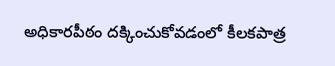అధికారపీఠం దక్కించుకోవడంలో కీలకపాత్ర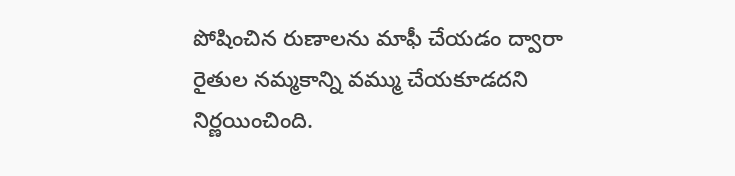పోషించిన రుణాలను మాఫీ చేయడం ద్వారా రైతుల నమ్మకాన్ని వమ్ము చేయకూడదని నిర్ణయించింది.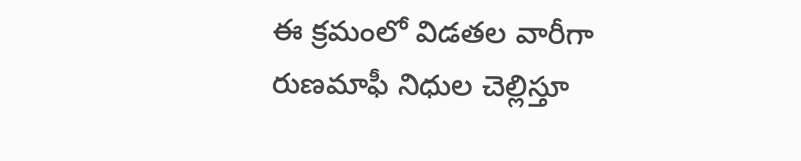ఈ క్రమంలో విడతల వారీగా రుణమాఫీ నిధుల చెల్లిస్తూ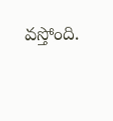వస్తోంది.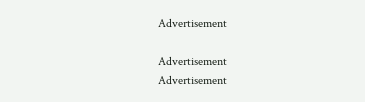Advertisement

Advertisement
Advertisement